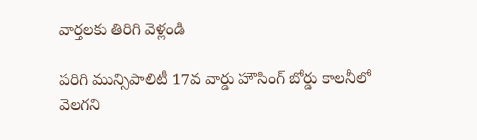వార్తలకు తిరిగి వెళ్లండి

పరిగి మున్సిపాలిటీ 17వ వార్డు హౌసింగ్ బోర్డు కాలనీలో వెలగని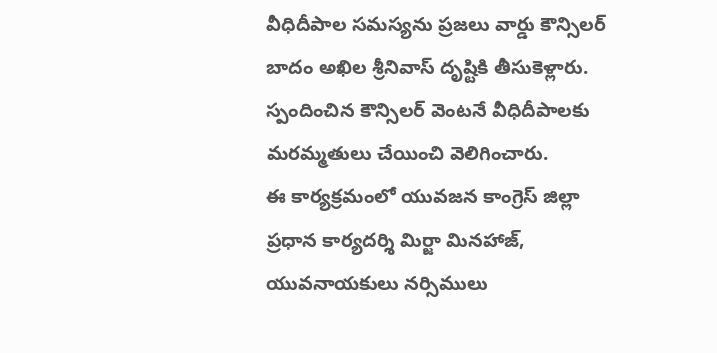వీధిదీపాల సమస్యను ప్రజలు వార్డు కౌన్సిలర్ బాదం అఖిల శ్రీనివాస్ దృష్టికి తీసుకెళ్లారు. స్పందించిన కౌన్సిలర్ వెంటనే వీధిదీపాలకు మరమ్మతులు చేయించి వెలిగించారు.
ఈ కార్యక్రమంలో యువజన కాంగ్రెస్ జిల్లా ప్రధాన కార్యదర్శి మిర్జా మినహాజ్, యువనాయకులు నర్సిములు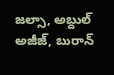జల్సా, అబ్దుల్ అజీజ్, బురాన్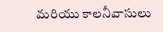మరియు కాలనీవాసులు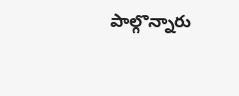పాల్గొన్నారు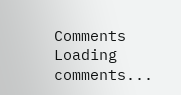Comments
Loading comments...